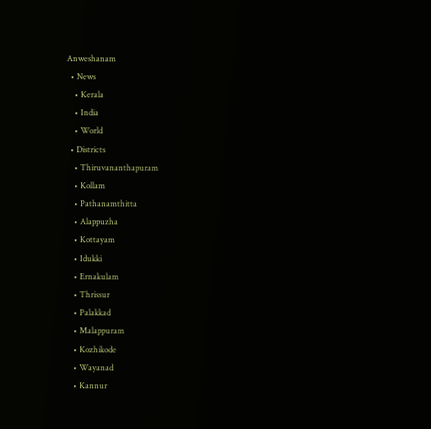Anweshanam
  • News
    • Kerala
    • India
    • World
  • Districts
    • Thiruvananthapuram
    • Kollam
    • Pathanamthitta
    • Alappuzha
    • Kottayam
    • Idukki
    • Ernakulam
    • Thrissur
    • Palakkad
    • Malappuram
    • Kozhikode
    • Wayanad
    • Kannur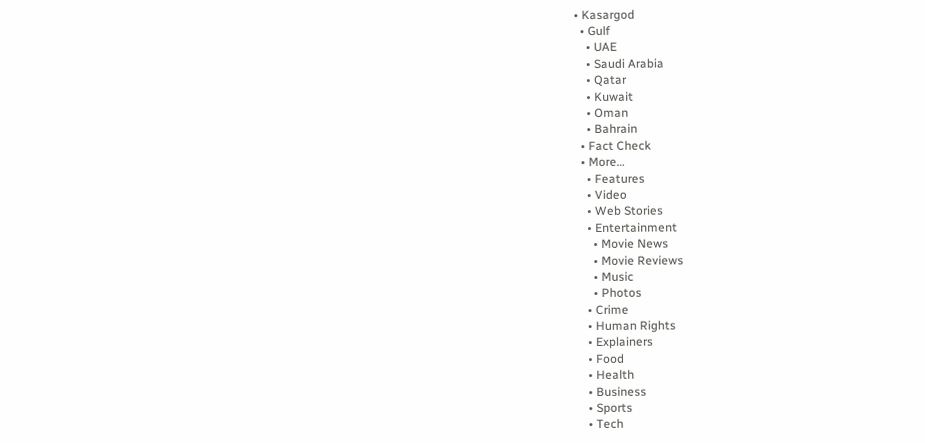• Kasargod
  • Gulf
    • UAE
    • Saudi Arabia
    • Qatar
    • Kuwait
    • Oman
    • Bahrain
  • Fact Check
  • More…
    • Features
    • Video
    • Web Stories
    • Entertainment
      • Movie News
      • Movie Reviews
      • Music
      • Photos
    • Crime
    • Human Rights
    • Explainers
    • Food
    • Health
    • Business
    • Sports
    • Tech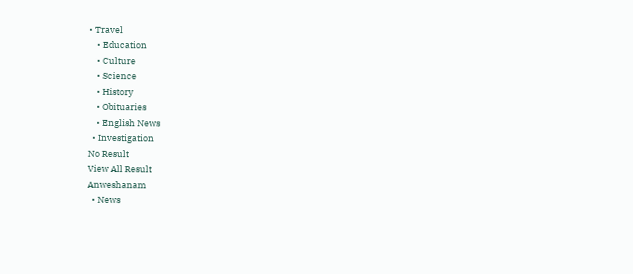• Travel
    • Education
    • Culture
    • Science
    • History
    • Obituaries
    • English News
  • Investigation
No Result
View All Result
Anweshanam
  • News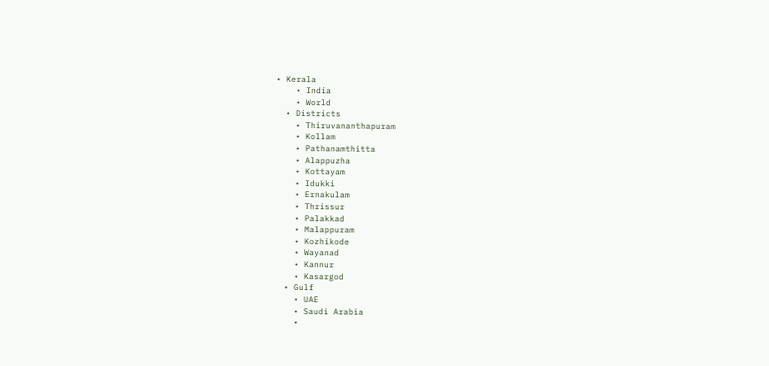• Kerala
    • India
    • World
  • Districts
    • Thiruvananthapuram
    • Kollam
    • Pathanamthitta
    • Alappuzha
    • Kottayam
    • Idukki
    • Ernakulam
    • Thrissur
    • Palakkad
    • Malappuram
    • Kozhikode
    • Wayanad
    • Kannur
    • Kasargod
  • Gulf
    • UAE
    • Saudi Arabia
    •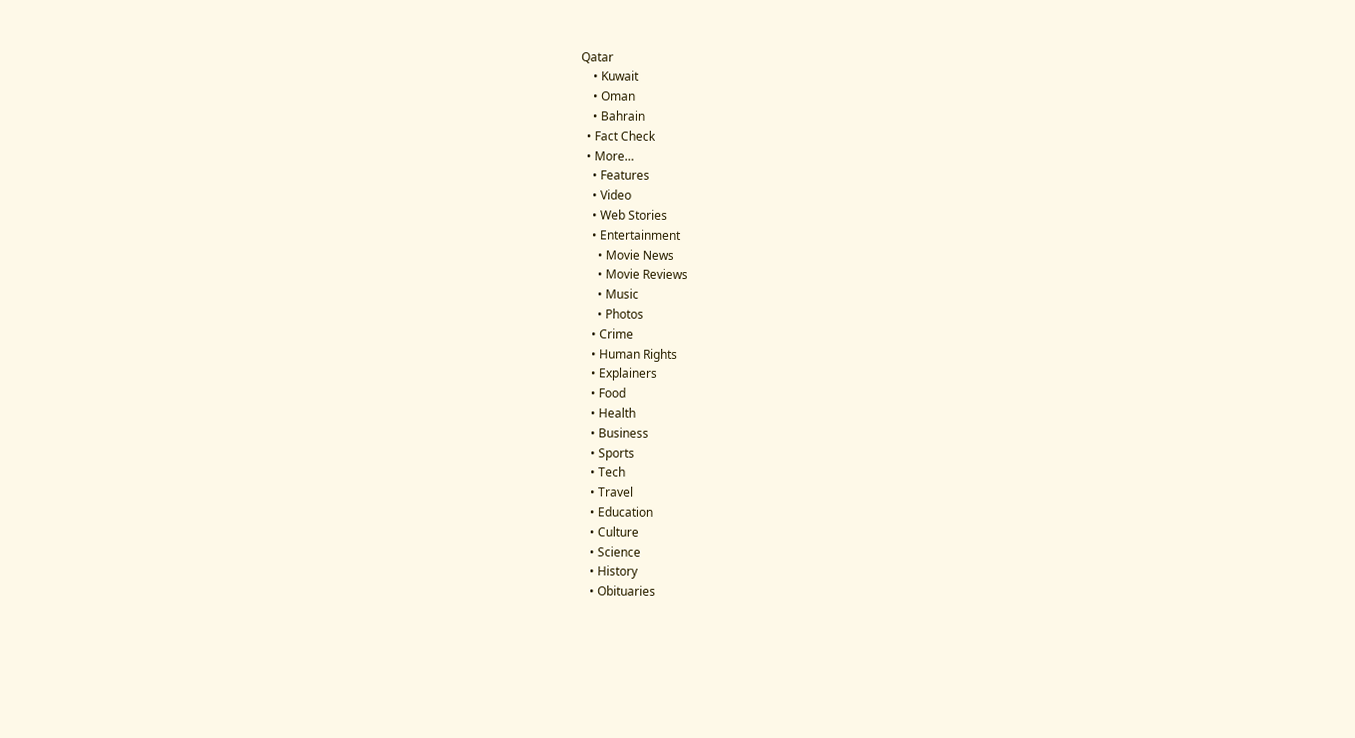Qatar
    • Kuwait
    • Oman
    • Bahrain
  • Fact Check
  • More…
    • Features
    • Video
    • Web Stories
    • Entertainment
      • Movie News
      • Movie Reviews
      • Music
      • Photos
    • Crime
    • Human Rights
    • Explainers
    • Food
    • Health
    • Business
    • Sports
    • Tech
    • Travel
    • Education
    • Culture
    • Science
    • History
    • Obituaries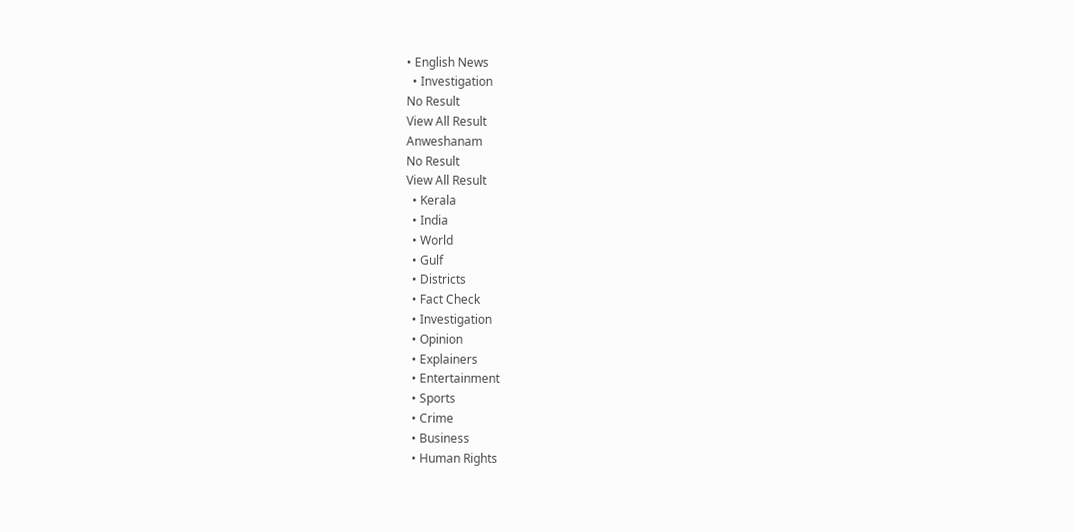• English News
  • Investigation
No Result
View All Result
Anweshanam
No Result
View All Result
  • Kerala
  • India
  • World
  • Gulf
  • Districts
  • Fact Check
  • Investigation
  • Opinion
  • Explainers
  • Entertainment
  • Sports
  • Crime
  • Business
  • Human Rights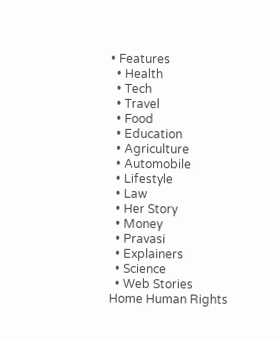• Features
  • Health
  • Tech
  • Travel
  • Food
  • Education
  • Agriculture
  • Automobile
  • Lifestyle
  • Law
  • Her Story
  • Money
  • Pravasi
  • Explainers
  • Science
  • Web Stories
Home Human Rights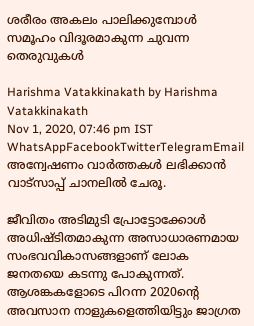ശരീരം അകലം പാലിക്കുമ്പോള്‍ സമൂഹം വിദൂരമാകുന്ന ചുവന്ന തെരുവുകള്‍

Harishma Vatakkinakath by Harishma Vatakkinakath
Nov 1, 2020, 07:46 pm IST
WhatsAppFacebookTwitterTelegramEmail
അന്വേഷണം വാർത്തകൾ ലഭിക്കാന്‍ വാട്സാപ്പ് ചാനലില്‍ ചേരൂ.

ജീവിതം അടിമുടി പ്രോട്ടോക്കോള്‍ അധിഷ്ടിതമാകുന്ന അസാധാരണമായ സംഭവവികാസങ്ങളാണ് ലോക ജനതയെ കടന്നു പോകുന്നത്. ആശങ്കകളോടെ പിറന്ന 2020ന്‍റെ അവസാന നാളുകളെത്തിയിട്ടും ജാഗ്രത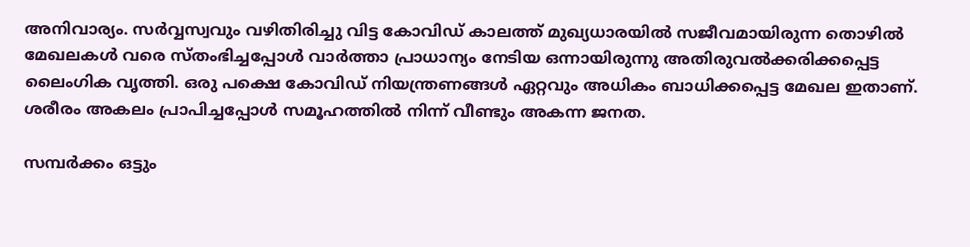അനിവാര്യം. സര്‍വ്വസ്വവും വഴിതിരിച്ചു വിട്ട കോവിഡ് കാലത്ത് മുഖ്യധാരയില്‍ സജീവമായിരുന്ന തൊഴില്‍ മേഖലകള്‍ വരെ സ്തംഭിച്ചപ്പോള്‍ വാര്‍ത്താ പ്രാധാന്യം നേടിയ ഒന്നായിരുന്നു അതിരുവല്‍ക്കരിക്കപ്പെട്ട ലൈംഗിക വൃത്തി. ഒരു പക്ഷെ കോവിഡ് നിയന്ത്രണങ്ങള്‍ ഏറ്റവും അധികം ബാധിക്കപ്പെട്ട മേഖല ഇതാണ്. ശരീരം അകലം പ്രാപിച്ചപ്പോള്‍ സമൂഹത്തില്‍ നിന്ന് വീണ്ടും അകന്ന ജനത.

സമ്പര്‍ക്കം ഒട്ടും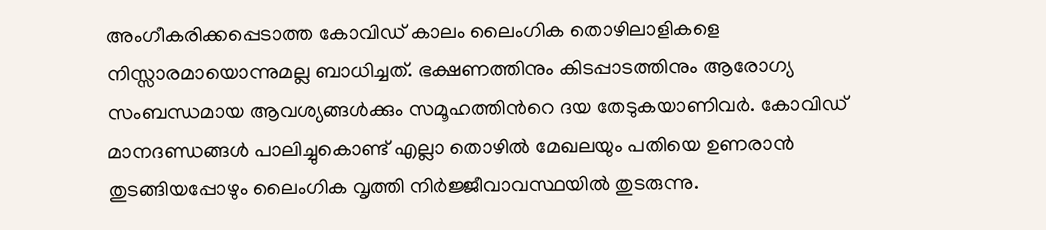അംഗീകരിക്കപ്പെടാത്ത കോവിഡ് കാലം ലൈംഗിക തൊഴിലാളികളെ നിസ്സാരമായൊന്നുമല്ല ബാധിച്ചത്. ഭക്ഷണത്തിനും കിടപ്പാടത്തിനും ആരോഗ്യ സംബന്ധമായ ആവശ്യങ്ങള്‍ക്കും സമൂഹത്തിന്‍റെ ദയ തേടുകയാണിവര്‍. കോവിഡ് മാനദണ്ഡങ്ങള്‍ പാലിച്ചുകൊണ്ട് എല്ലാ തൊഴില്‍ മേഖലയും പതിയെ ഉണരാന്‍ തുടങ്ങിയപ്പോഴും ലൈംഗിക വൃത്തി നിര്‍ജ്ജീവാവസ്ഥയില്‍ തുടരുന്നു.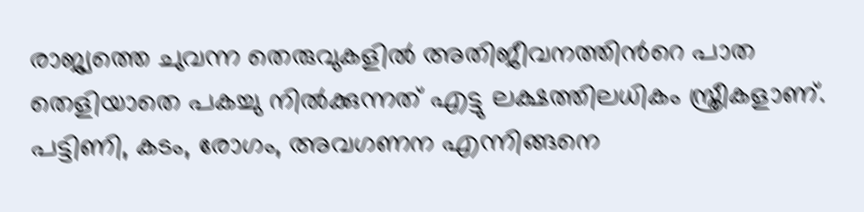രാജ്യത്തെ ചുവന്ന തെരുവുകളില്‍ അതിജീവനത്തിന്‍റെ പാത തെളിയാതെ പകച്ചു നില്‍ക്കുന്നത് എട്ടു ലക്ഷത്തിലധികം സ്ത്രീകളാണ്. പട്ടിണി, കടം, രോഗം, അവഗണന എന്നിങ്ങനെ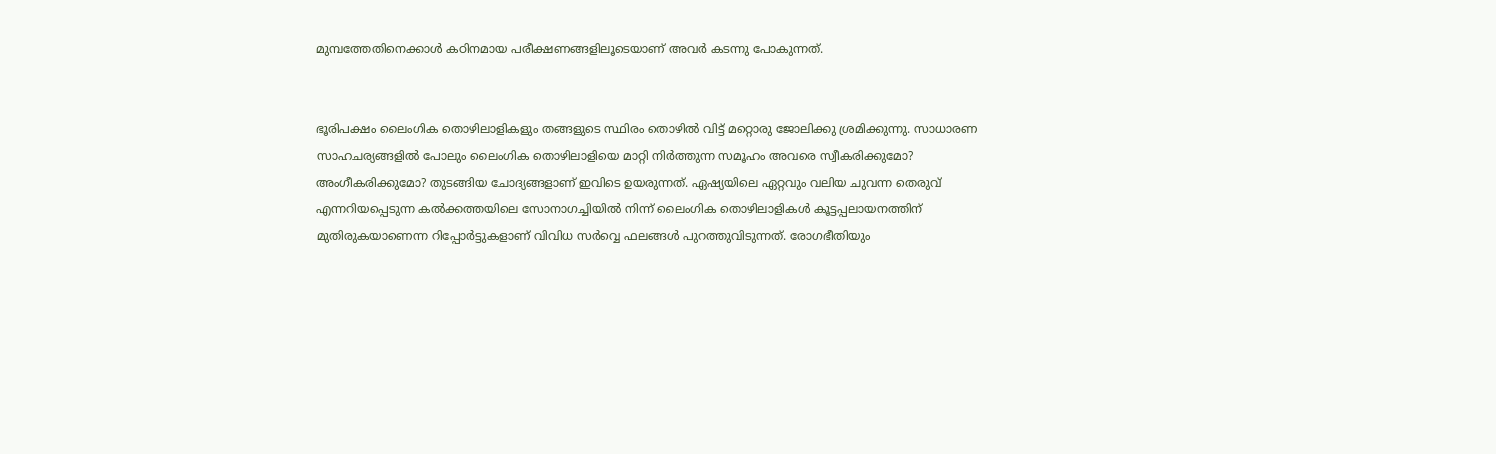മുമ്പത്തേതിനെക്കാള്‍ കഠിനമായ പരീക്ഷണങ്ങളിലൂടെയാണ് അവര്‍ കടന്നു പോകുന്നത്.


ഭൂരിപക്ഷം ലൈംഗിക തൊഴിലാളികളും തങ്ങളുടെ സ്ഥിരം തൊഴില്‍ വിട്ട് മറ്റൊരു ജോലിക്കു ശ്രമിക്കുന്നു. സാധാരണ സാഹചര്യങ്ങളില്‍ പോലും ലൈംഗിക തൊഴിലാളിയെ മാറ്റി നിര്‍ത്തുന്ന സമൂഹം അവരെ സ്വീകരിക്കുമോ? അംഗീകരിക്കുമോ? തുടങ്ങിയ ചോദ്യങ്ങളാണ് ഇവിടെ ഉയരുന്നത്. ഏഷ്യയിലെ ഏറ്റവും വലിയ ചുവന്ന തെരുവ് എന്നറിയപ്പെടുന്ന കല്‍ക്കത്തയിലെ സോനാഗച്ചിയില്‍ നിന്ന് ലൈംഗിക തൊഴിലാളികള്‍ കൂട്ടപ്പലായനത്തിന് മുതിരുകയാണെന്ന റിപ്പോര്‍ട്ടുകളാണ് വിവിധ സര്‍വ്വെ ഫലങ്ങള്‍ പുറത്തുവിടുന്നത്. രോഗഭീതിയും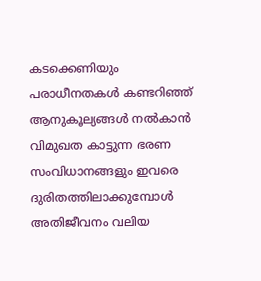കടക്കെണിയും പരാധീനതകള്‍ കണ്ടറിഞ്ഞ് ആനുകൂല്യങ്ങള്‍ നല്‍കാന്‍ വിമുഖത കാട്ടുന്ന ഭരണ സംവിധാനങ്ങളും ഇവരെ ദുരിതത്തിലാക്കുമ്പോള്‍ അതിജീവനം വലിയ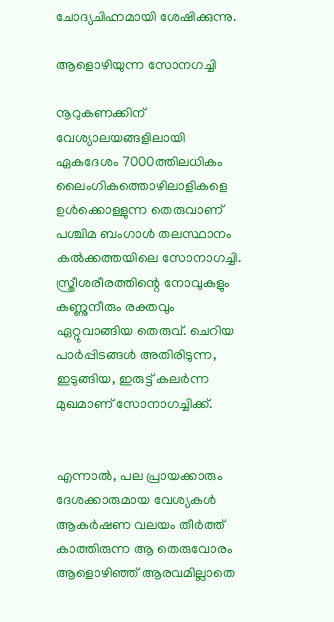ചോദ്യചിഹ്നമായി ശേഷിക്കുന്നു.

ആളൊഴിയുന്ന സോനഗച്ചി

നൂറുകണക്കിന് വേശ്യാലയങ്ങളിലായി ഏകദേശം 7000ത്തിലധികം ലൈംഗികത്തൊഴിലാളികളെ ഉള്‍ക്കൊള്ളുന്ന തെരുവാണ് പശ്ചിമ ബംഗാള്‍ തലസ്ഥാനം കല്‍ക്കത്തയിലെ സോനാഗച്ചി. സ്ത്രീശരീരത്തിന്റെ നോവുകളും കണ്ണുനീരും രക്തവും ഏറ്റുവാങ്ങിയ തെരുവ്. ചെറിയ പാര്‍പ്പിടങ്ങള്‍ അതിരിടുന്ന, ഇടുങ്ങിയ, ഇരുട്ട് കലര്‍ന്ന മുഖമാണ് സോനാഗച്ചിക്ക്.


എന്നാല്‍, പല പ്രായക്കാരും ദേശക്കാരുമായ വേശ്യകള്‍ ആകര്‍ഷണ വലയം തീര്‍ത്ത് കാത്തിരുന്ന ആ തെരുവോരം ആളൊഴിഞ്ഞ് ആരവമില്ലാതെ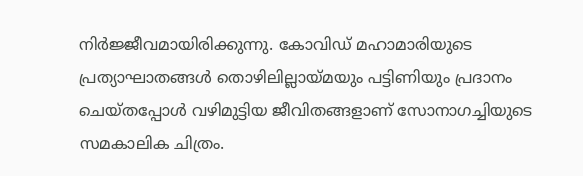നിര്‍ജ്ജീവമായിരിക്കുന്നു. കോവിഡ് മഹാമാരിയുടെ പ്രത്യാഘാതങ്ങള്‍ തൊഴിലില്ലായ്മയും പട്ടിണിയും പ്രദാനം ചെയ്തപ്പോള്‍ വഴിമുട്ടിയ ജീവിതങ്ങളാണ് സോനാഗച്ചിയുടെ സമകാലിക ചിത്രം.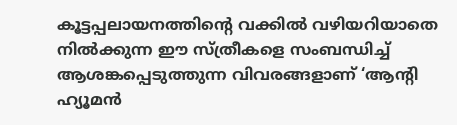കൂട്ടപ്പലായനത്തിന്‍റെ വക്കില്‍ വഴിയറിയാതെ നില്‍ക്കുന്ന ഈ സ്ത്രീകളെ സംബന്ധിച്ച് ആശങ്കപ്പെടുത്തുന്ന വിവരങ്ങളാണ് ‘ആന്‍റി ഹ്യൂമന്‍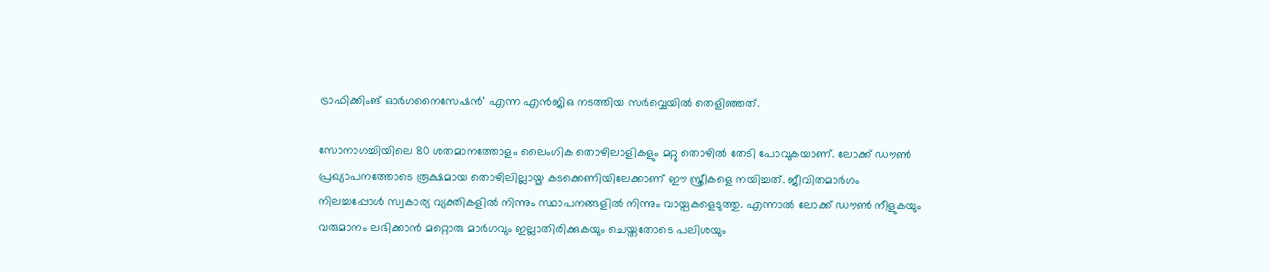ട്രാഫിക്കിംങ് ഓര്‍ഗനൈസേഷന്‍’ എന്ന എന്‍ജിഒ നടത്തിയ സര്‍വ്വെയില്‍ തെളിഞ്ഞത്.

സോനാഗച്ചിയിലെ 80 ശതമാനത്തോളം ലൈംഗിക തൊഴിലാളികളും മറ്റു തൊഴില്‍ തേടി പോവുകയാണ്. ലോക്ക് ഡൗണ്‍ പ്രഖ്യാപനത്തോടെ രൂക്ഷമായ തൊഴിലില്ലായ്മ കടക്കെണിയിലേക്കാണ് ഈ സ്ത്രീകളെ നയിച്ചത്. ജീവിതമാര്‍ഗം നിലച്ചപ്പോള്‍ സ്വകാര്യ വ്യക്തികളില്‍ നിന്നും സ്ഥാപനങ്ങളില്‍ നിന്നും വായ്പകളെടുത്തു. എന്നാല്‍ ലോക്ക് ഡൗണ്‍ നീളുകയും വരുമാനം ലഭിക്കാന്‍ മറ്റൊരു മാര്‍ഗവും ഇല്ലാതിരിക്കുകയും ചെയ്തതോടെ പലിശയും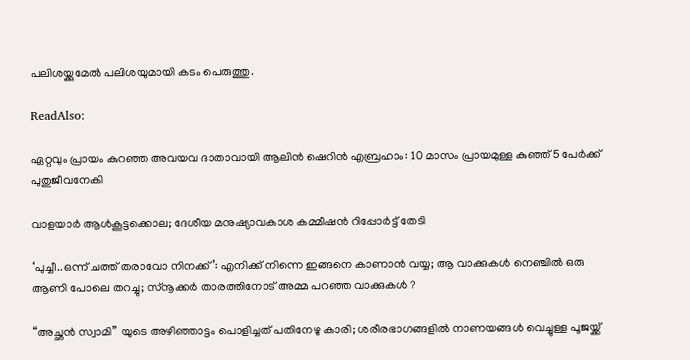പലിശയ്ക്കുമേല്‍ പലിശയുമായി കടം പെരുത്തു.

ReadAlso:

ഏറ്റവും പ്രായം കുറഞ്ഞ അവയവ ദാതാവായി ആലിന്‍ ഷെറിന്‍ എബ്രഹാം: 10 മാസം പ്രായമുള്ള കുഞ്ഞ് 5 പേര്‍ക്ക് പുതുജീവനേകി

വാളയാർ ആൾകൂട്ടക്കൊല; ദേശീയ മനുഷ്യാവകാശ കമ്മീഷൻ റിപ്പോർട്ട് തേടി

‘പുച്ചീ..ഒന്ന് ചത്ത് തരാവോ നിനക്ക്’: എനിക്ക് നിന്നെ ഇങ്ങനെ കാണാന്‍ വയ്യ; ആ വാക്കുകള്‍ നെഞ്ചില്‍ ഒരു ആണി പോലെ തറച്ചു; സ്‌നൂക്കര്‍ താരത്തിനോട് അമ്മ പറഞ്ഞ വാക്കുകള്‍ ?

“അച്ഛന്‍ സ്വാമി” യുടെ അഴിഞ്ഞാട്ടം പൊളിച്ചത് പതിനേഴു കാരി; ശരീരഭാഗങ്ങളില്‍ നാണയങ്ങള്‍ വെച്ചുള്ള പൂജയ്ക്ക്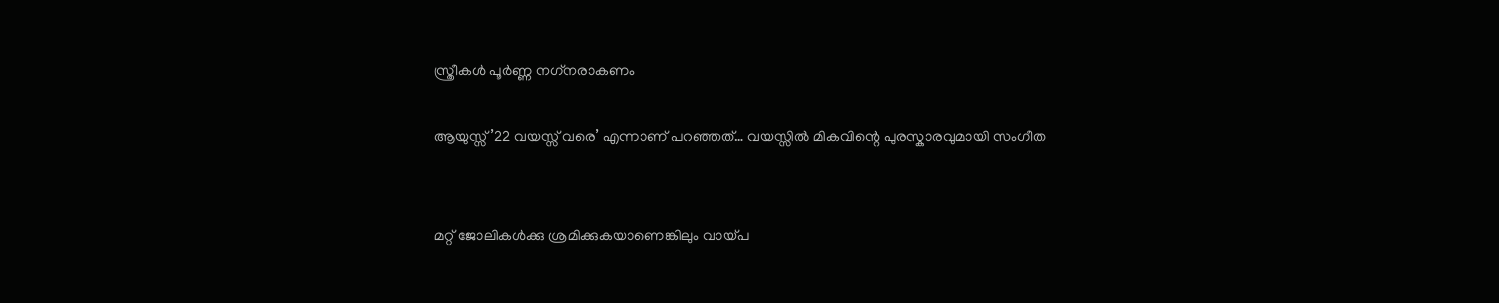സ്ത്രീകള്‍ പൂര്‍ണ്ണ നഗ്‌നരാകണം

ആയുസ്സ് ’22 വയസ്സ് വരെ’ എന്നാണ് പറഞ്ഞത്… വയസ്സിൽ മികവിന്റെ പുരസ്കാരവുമായി സംഗീത


മറ്റ് ജോലികള്‍ക്കു ശ്രമിക്കുകയാണെങ്കിലും വായ്പ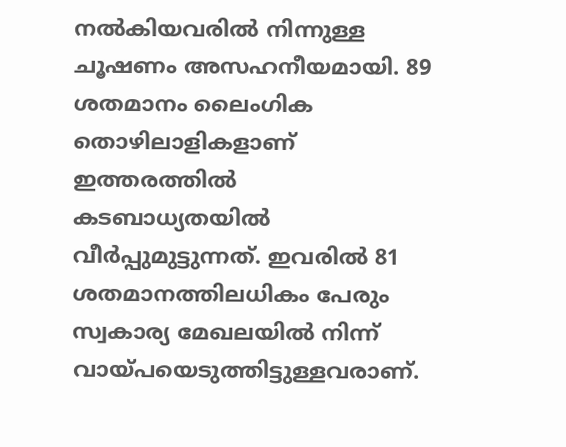നല്‍കിയവരില്‍ നിന്നുള്ള ചൂഷണം അസഹനീയമായി. 89 ശതമാനം ലൈംഗിക തൊഴിലാളികളാണ് ഇത്തരത്തില്‍ കടബാധ്യതയില്‍ വീര്‍പ്പുമുട്ടുന്നത്. ഇവരില്‍ 81 ശതമാനത്തിലധികം പേരും സ്വകാര്യ മേഖലയിൽ നിന്ന് വായ്പയെടുത്തിട്ടുള്ളവരാണ്.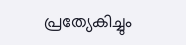പ്രത്യേകിച്ചും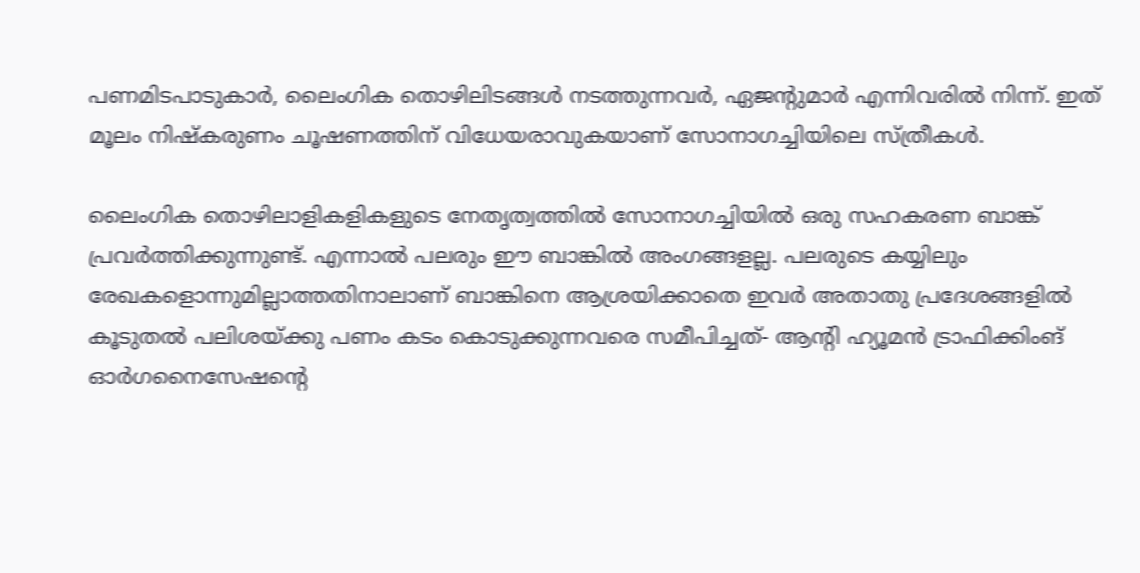പണമിടപാടുകാര്‍, ലൈംഗിക തൊഴിലിടങ്ങള്‍ നടത്തുന്നവര്‍, ഏജന്‍റുമാര്‍ എന്നിവരില്‍ നിന്ന്. ഇത് മൂലം നിഷ്കരുണം ചൂഷണത്തിന് വിധേയരാവുകയാണ് സോനാഗച്ചിയിലെ സ്ത്രീകള്‍.

ലൈംഗിക തൊഴിലാളികളികളുടെ നേതൃത്വത്തില്‍ സോനാഗച്ചിയില്‍ ഒരു സഹകരണ ബാങ്ക് പ്രവര്‍ത്തിക്കുന്നുണ്ട്. എന്നാല്‍ പലരും ഈ ബാങ്കില്‍ അംഗങ്ങളല്ല. പലരുടെ കയ്യിലും രേഖകളൊന്നുമില്ലാത്തതിനാലാണ് ബാങ്കിനെ ആശ്രയിക്കാതെ ഇവര്‍ അതാതു പ്രദേശങ്ങളില്‍ കൂടുതല്‍ പലിശയ്ക്കു പണം കടം കൊടുക്കുന്നവരെ സമീപിച്ചത്- ആന്‍റി ഹ്യൂമന്‍ ട്രാഫിക്കിംങ് ഓര്‍ഗനൈസേഷന്‍റെ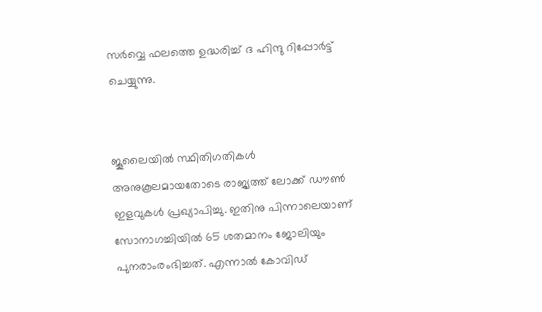സര്‍വ്വെ ഫലത്തെ ഉദ്ധരിച്ച് ദ ഹിന്ദു റിപ്പോര്‍ട്ട് ചെയ്യുന്നു.


ജൂലൈയില്‍ സ്ഥിതിഗതികള്‍ അനുകൂലമായതോടെ രാജ്യത്ത് ലോക്ക് ഡൗണ്‍ ഇളവുകള്‍ പ്രഖ്യാപിച്ചു. ഇതിനു പിന്നാലെയാണ് സോനാഗച്ചിയില്‍ 65 ശതമാനം ജോലിയും പുനരാംരംഭിച്ചത്. എന്നാല്‍ കോവിഡ്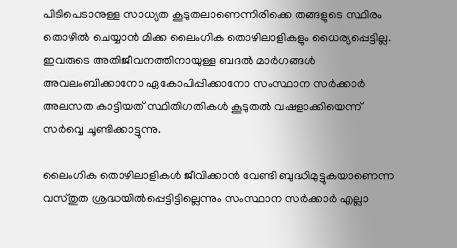പിടിപെടാനുള്ള സാധ്യത കൂടുതലാണെന്നിരിക്കെ തങ്ങളുടെ സ്ഥിരം തൊഴില്‍ ചെയ്യാന്‍ മിക്ക ലൈംഗിക തൊഴിലാളികളും ധൈര്യപ്പെട്ടില്ല. ഇവരുടെ അതിജീവനത്തിനായുള്ള ബദല്‍ മാര്‍ഗങ്ങള്‍ അവലംബിക്കാനോ ഏകോപിപ്പിക്കാനോ സംസ്ഥാന സര്‍ക്കാര്‍ അലസത കാട്ടിയത് സ്ഥിതിഗതികള്‍ കൂടുതല്‍ വഷളാക്കിയെന്ന് സര്‍വ്വെ ചൂണ്ടിക്കാട്ടുന്നു.

ലൈംഗിക തൊഴിലാളികള്‍ ജീവിക്കാന്‍ വേണ്ടി ബുദ്ധിമുട്ടുകയാണെന്ന വസ്തുത ശ്രദ്ധയില്‍പ്പെട്ടിട്ടില്ലെന്നും സംസ്ഥാന സര്‍ക്കാര്‍ എല്ലാ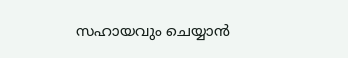സഹായവും ചെയ്യാന്‍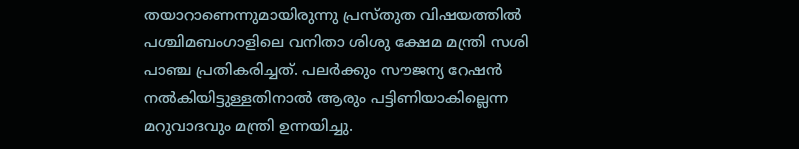തയാറാണെന്നുമായിരുന്നു പ്രസ്തുത വിഷയത്തില്‍ പശ്ചിമബംഗാളിലെ വനിതാ ശിശു ക്ഷേമ മന്ത്രി സശി പാഞ്ച പ്രതികരിച്ചത്. പലര്‍ക്കും സൗജന്യ റേഷന്‍ നല്‍കിയിട്ടുള്ളതിനാല്‍ ആരും പട്ടിണിയാകില്ലെന്ന മറുവാദവും മന്ത്രി ഉന്നയിച്ചു.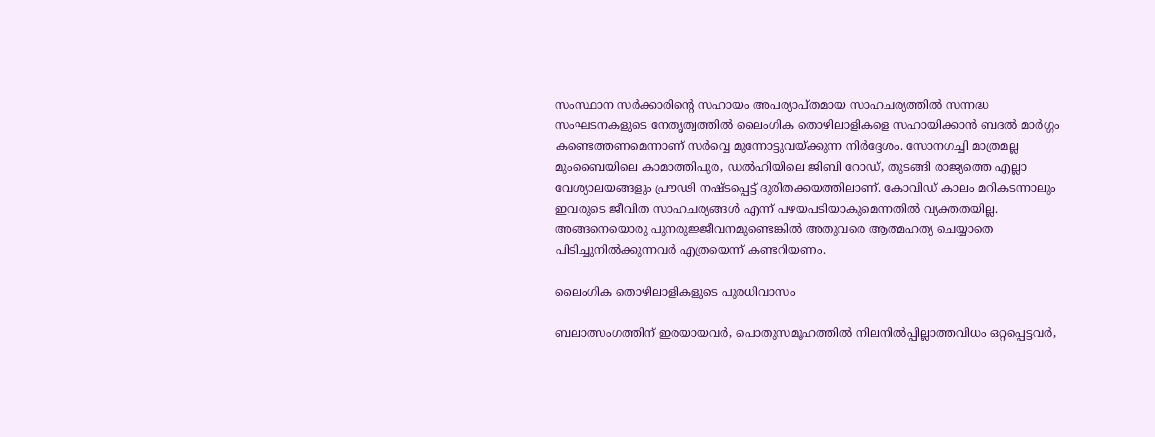സംസ്ഥാന സര്‍ക്കാരിന്റെ സഹായം അപര്യാപ്തമായ സാഹചര്യത്തില്‍ സന്നദ്ധ സംഘടനകളുടെ നേതൃത്വത്തില്‍ ലൈംഗിക തൊഴിലാളികളെ സഹായിക്കാന്‍ ബദല്‍ മാര്‍ഗ്ഗം കണ്ടെത്തണമെന്നാണ് സര്‍വ്വെ മുന്നോട്ടുവയ്ക്കുന്ന നിര്‍ദ്ദേശം. സോനഗച്ചി മാത്രമല്ല മുംബൈയിലെ കാമാത്തിപുര, ഡല്‍ഹിയിലെ ജിബി റോഡ്, തുടങ്ങി രാജ്യത്തെ എല്ലാ വേശ്യാലയങ്ങളും പ്രൗഢി നഷ്ടപ്പെട്ട് ദുരിതക്കയത്തിലാണ്. കോവിഡ് കാലം മറികടന്നാലും ഇവരുടെ ജീവിത സാഹചര്യങ്ങള്‍ എന്ന് പഴയപടിയാകുമെന്നതില്‍ വ്യക്തതയില്ല. അങ്ങനെയൊരു പുനരുജ്ജീവനമുണ്ടെങ്കില്‍ അതുവരെ ആത്മഹത്യ ചെയ്യാതെ പിടിച്ചുനില്‍ക്കുന്നവര്‍ എത്രയെന്ന് കണ്ടറിയണം.

ലൈംഗിക തൊഴിലാളികളുടെ പുരധിവാസം

ബലാത്സംഗത്തിന് ഇരയായവര്‍, പൊതുസമൂഹത്തില്‍ നിലനില്‍പ്പില്ലാത്തവിധം ഒറ്റപ്പെട്ടവർ,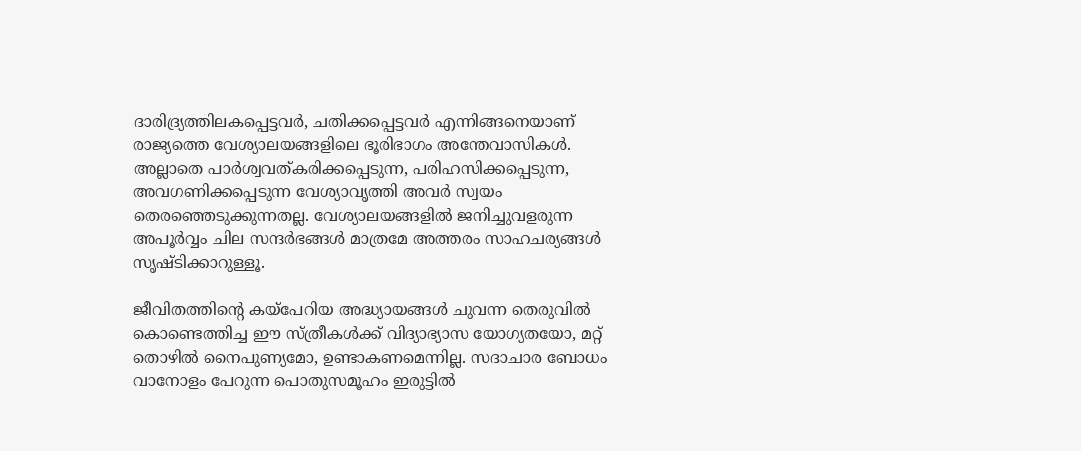ദാരിദ്ര്യത്തിലകപ്പെട്ടവർ, ചതിക്കപ്പെട്ടവർ എന്നിങ്ങനെയാണ് രാജ്യത്തെ വേശ്യാലയങ്ങളിലെ ഭൂരിഭാഗം അന്തേവാസികള്‍. അല്ലാതെ പാര്‍ശ്വവത്കരിക്കപ്പെടുന്ന, പരിഹസിക്കപ്പെടുന്ന, അവഗണിക്കപ്പെടുന്ന വേശ്യാവൃത്തി അവര്‍ സ്വയം തെരഞ്ഞെടുക്കുന്നതല്ല. വേശ്യാലയങ്ങളില്‍ ജനിച്ചുവളരുന്ന അപൂര്‍വ്വം ചില സന്ദര്‍ഭങ്ങള്‍ മാത്രമേ അത്തരം സാഹചര്യങ്ങള്‍ സൃഷ്ടിക്കാറുള്ളൂ.

ജീവിതത്തിന്‍റെ കയ്പേറിയ അദ്ധ്യായങ്ങള്‍ ചുവന്ന തെരുവില്‍ കൊണ്ടെത്തിച്ച ഈ സ്ത്രീകള്‍ക്ക് വിദ്യാഭ്യാസ യോഗ്യതയോ, മറ്റ് തൊഴില്‍ നൈപുണ്യമോ, ഉണ്ടാകണമെന്നില്ല. സദാചാര ബോധം വാനോളം പേറുന്ന പൊതുസമൂഹം ഇരുട്ടില്‍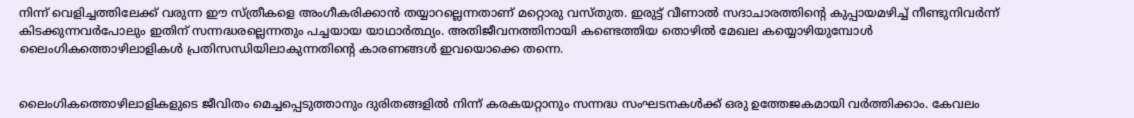നിന്ന് വെളിച്ചത്തിലേക്ക് വരുന്ന ഈ സ്ത്രീകളെ അംഗീകരിക്കാന്‍ തയ്യാറല്ലെന്നതാണ് മറ്റൊരു വസ്തുത. ഇരുട്ട് വീണാല്‍ സദാചാരത്തിന്‍റെ കുപ്പായമഴിച്ച് നീണ്ടുനിവര്‍ന്ന് കിടക്കുന്നവര്‍പോലും ഇതിന് സന്നദ്ധരല്ലെന്നതും പച്ചയായ യാഥാര്‍ത്ഥ്യം. അതിജീവനത്തിനായി കണ്ടെത്തിയ തൊഴില്‍ മേഖല കയ്യൊഴിയുമ്പോള്‍ ലൈംഗികത്തൊഴിലാളികള്‍ പ്രതിസന്ധിയിലാകുന്നതിന്‍റെ കാരണങ്ങള്‍ ഇവയൊക്കെ തന്നെ.


ലൈംഗികത്തൊഴിലാളികളുടെ ജീവിതം മെച്ചപ്പെടുത്താനും ദുരിതങ്ങളില്‍ നിന്ന് കരകയറ്റാനും സന്നദ്ധ സംഘടനകൾക്ക് ഒരു ഉത്തേജകമായി വര്‍ത്തിക്കാം. കേവലം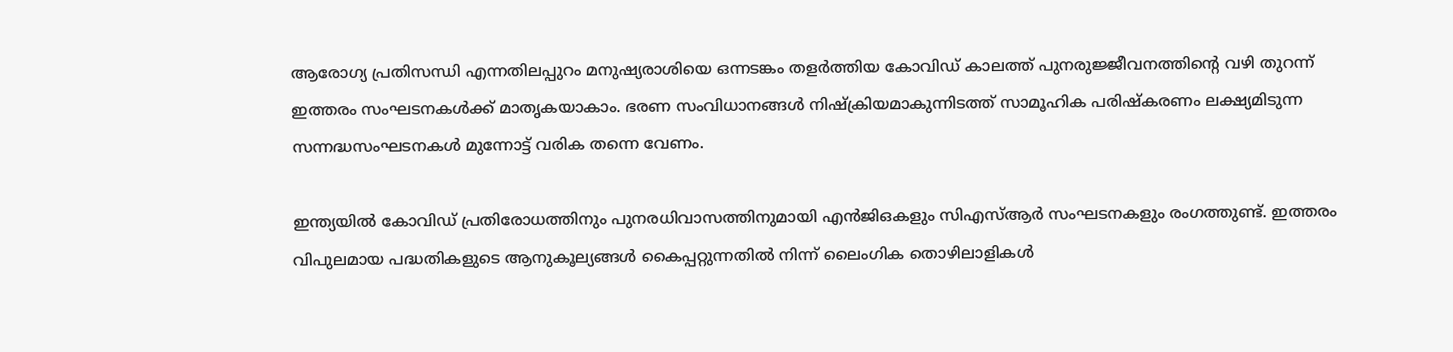ആരോഗ്യ പ്രതിസന്ധി എന്നതിലപ്പുറം മനുഷ്യരാശിയെ ഒന്നടങ്കം തളര്‍ത്തിയ കോവിഡ് കാലത്ത് പുനരുജ്ജീവനത്തിന്‍റെ വഴി തുറന്ന് ഇത്തരം സംഘടനകള്‍ക്ക് മാത‍ൃകയാകാം. ഭരണ സംവിധാനങ്ങള്‍ നിഷ്ക്രിയമാകുന്നിടത്ത് സാമൂഹിക പരിഷ്കരണം ലക്ഷ്യമിടുന്ന സന്നദ്ധസംഘടനകള്‍ മുന്നോട്ട് വരിക തന്നെ വേണം.

ഇന്ത്യയില്‍ കോവിഡ് പ്രതിരോധത്തിനും പുനരധിവാസത്തിനുമായി എന്‍ജിഒകളും സി‌എസ്‌ആർ സംഘടനകളും രംഗത്തുണ്ട്. ഇത്തരം വിപുലമായ പദ്ധതികളുടെ ആനുകൂല്യങ്ങള്‍ കൈപ്പറ്റുന്നതില്‍ നിന്ന് ലൈംഗിക തൊഴിലാളികള്‍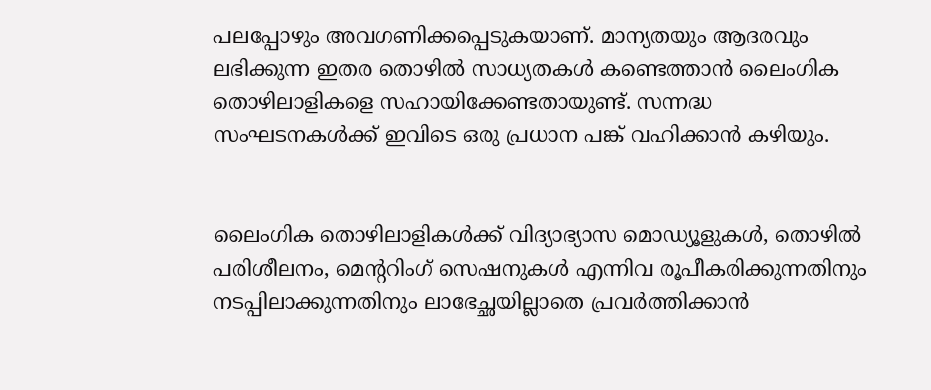പലപ്പോഴും അവഗണിക്കപ്പെടുകയാണ്. മാന്യതയും ആദരവും ലഭിക്കുന്ന ഇതര തൊഴിൽ സാധ്യതകൾ കണ്ടെത്താൻ ലൈംഗിക തൊഴിലാളികളെ സഹായിക്കേണ്ടതായുണ്ട്. സന്നദ്ധ സംഘടനകൾക്ക് ഇവിടെ ഒരു പ്രധാന പങ്ക് വഹിക്കാൻ കഴിയും.


ലൈംഗിക തൊഴിലാളികൾക്ക് വിദ്യാഭ്യാസ മൊഡ്യൂളുകൾ, തൊഴിൽ പരിശീലനം, മെന്ററിംഗ് സെഷനുകൾ എന്നിവ രൂപീകരിക്കുന്നതിനും നടപ്പിലാക്കുന്നതിനും ലാഭേച്ഛയില്ലാതെ പ്രവര്‍ത്തിക്കാന്‍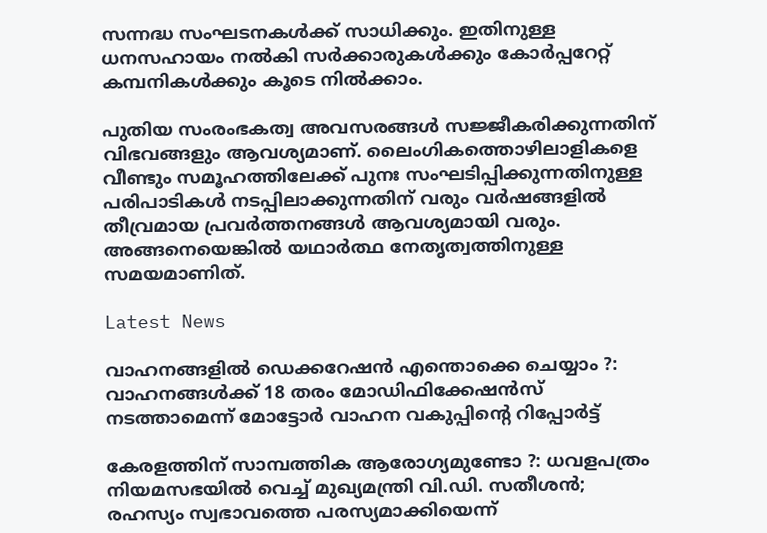സന്നദ്ധ സംഘടനകള്‍ക്ക് സാധിക്കും. ഇതിനുള്ള ധനസഹായം നല്‍കി സര്‍ക്കാരുകള്‍ക്കും കോര്‍പ്പറേറ്റ് കമ്പനികള്‍ക്കും കൂടെ നില്‍ക്കാം.

പുതിയ സംരംഭകത്വ അവസരങ്ങൾ സജ്ജീകരിക്കുന്നതിന് വിഭവങ്ങളും ആവശ്യമാണ്. ലൈംഗികത്തൊഴിലാളികളെ വീണ്ടും സമൂഹത്തിലേക്ക് പുനഃ സംഘടിപ്പിക്കുന്നതിനുള്ള പരിപാടികള്‍ നടപ്പിലാക്കുന്നതിന് വരും വർഷങ്ങളിൽ തീവ്രമായ പ്രവർത്തനങ്ങൾ ആവശ്യമായി വരും. അങ്ങനെയെങ്കില്‍ യഥാർത്ഥ നേതൃത്വത്തിനുള്ള സമയമാണിത്.

Latest News

വാഹനങ്ങളില്‍ ഡെക്കറേഷന്‍ എന്തൊക്കെ ചെയ്യാം ?: വാഹനങ്ങള്‍ക്ക് 18 തരം മോഡിഫിക്കേഷന്‍സ് നടത്താമെന്ന് മോട്ടോര്‍ വാഹന വകുപ്പിന്റെ റിപ്പോര്‍ട്ട്

കേരളത്തിന് സാമ്പത്തിക ആരോഗ്യമുണ്ടോ ?: ധവളപത്രം നിയമസഭയില്‍ വെച്ച് മുഖ്യമന്ത്രി വി.ഡി. സതീശന്‍; രഹസ്യം സ്വഭാവത്തെ പരസ്യമാക്കിയെന്ന്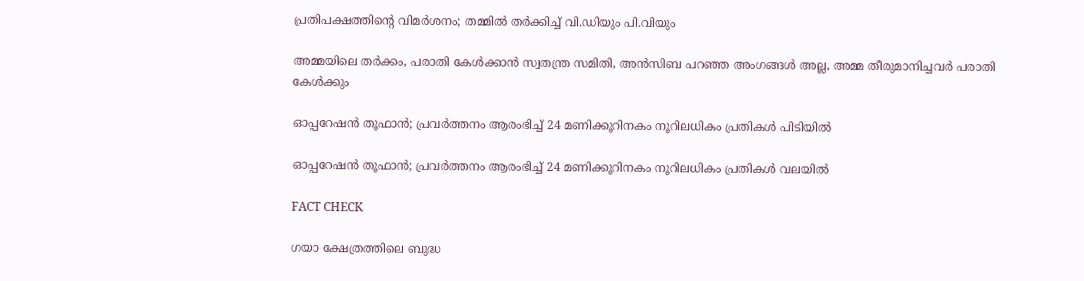പ്രതിപക്ഷത്തിന്റെ വിമര്‍ശനം; തമ്മില്‍ തര്‍ക്കിച്ച് വി.ഡിയും പി.വിയും

അമ്മയിലെ തർക്കം, പരാതി കേൾക്കാൻ സ്വതന്ത്ര സമിതി, അൻസിബ പറഞ്ഞ അംഗങ്ങൾ അല്ല, അമ്മ തീരുമാനിച്ചവർ പരാതി കേൾക്കും

ഓപ്പറേഷന്‍ തൂഫാന്‍; പ്രവര്‍ത്തനം ആരംഭിച്ച് 24 മണിക്കൂറിനകം നൂറിലധികം പ്രതികള്‍ പിടിയിൽ

ഓപ്പറേഷന്‍ തൂഫാന്‍; പ്രവര്‍ത്തനം ആരംഭിച്ച് 24 മണിക്കൂറിനകം നൂറിലധികം പ്രതികള്‍ വലയില്‍

FACT CHECK

ഗയാ ക്ഷേത്രത്തിലെ ബുദ്ധ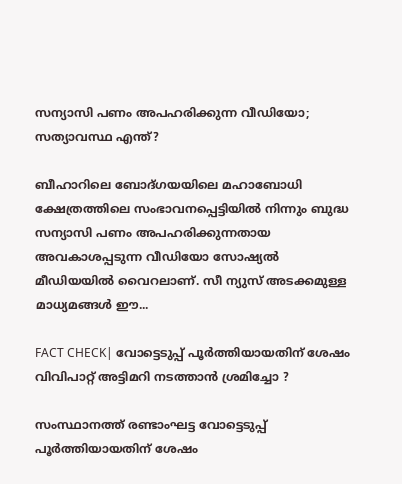സന്യാസി പണം അപഹരിക്കുന്ന വീഡിയോ; സത്യാവസ്ഥ എന്ത്?

ബീഹാറിലെ ബോദ്ഗയയിലെ മഹാബോധി ക്ഷേത്രത്തിലെ സംഭാവനപ്പെട്ടിയില്‍ നിന്നും ബുദ്ധ സന്യാസി പണം അപഹരിക്കുന്നതായ അവകാശപ്പടുന്ന വീഡിയോ സോഷ്യല്‍ മീഡിയയില്‍ വൈറലാണ്. സീ ന്യുസ് അടക്കമുള്ള മാധ്യമങ്ങള്‍ ഈ...

FACT CHECK| വോട്ടെടുപ്പ് പൂർത്തിയായതിന് ശേഷം വിവിപാറ്റ് അട്ടിമറി നടത്താൻ ശ്രമിച്ചോ ?

സംസ്ഥാനത്ത് രണ്ടാംഘട്ട വോട്ടെടുപ്പ് പൂർത്തിയായതിന് ശേഷം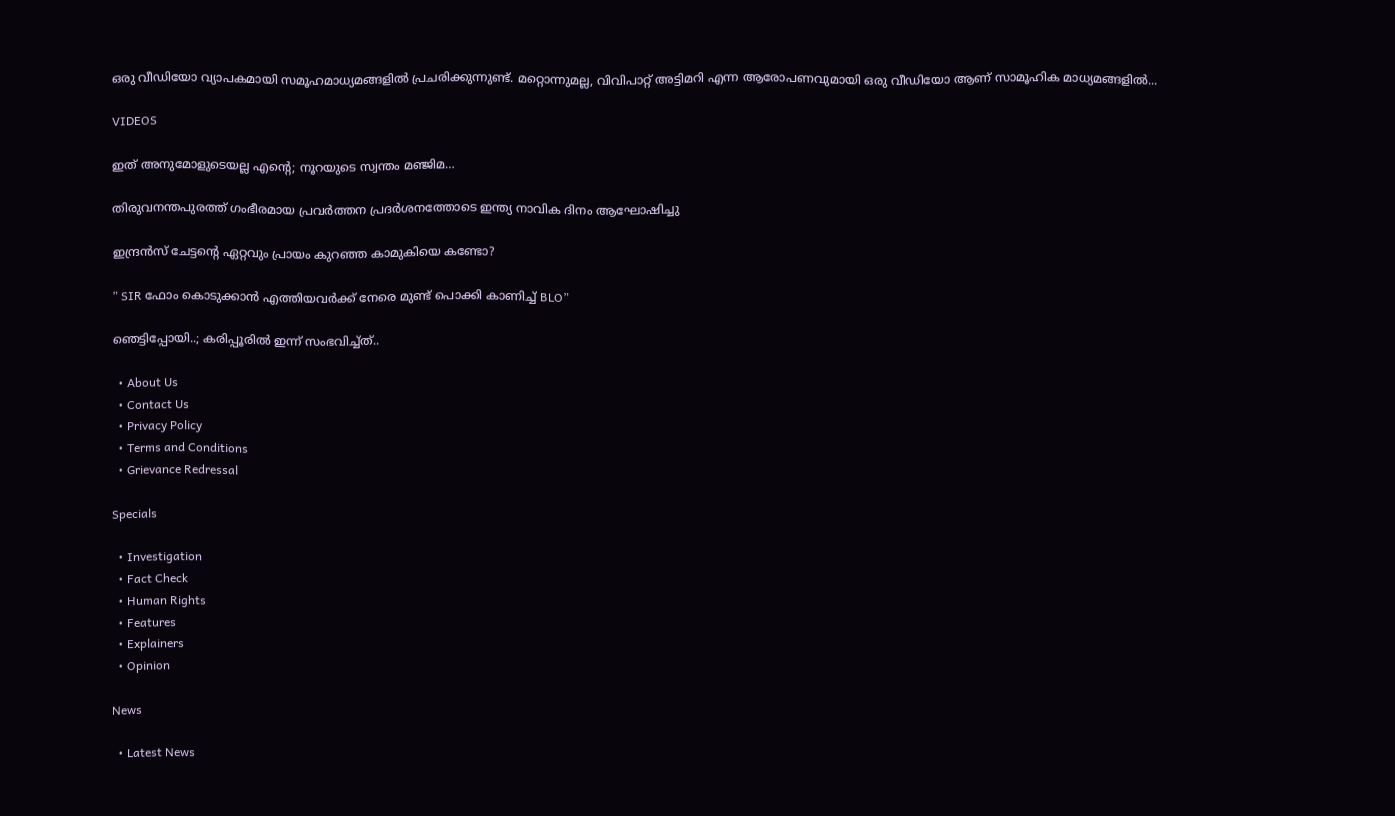ഒരു വീഡിയോ വ്യാപകമായി സമൂഹമാധ്യമങ്ങളിൽ പ്രചരിക്കുന്നുണ്ട്. മറ്റൊന്നുമല്ല, വിവിപാറ്റ് അട്ടിമറി എന്ന ആരോപണവുമായി ഒരു വീഡിയോ ആണ് സാമൂഹിക മാധ്യമങ്ങളിൽ...

VIDEOS

ഇത് അനുമോളുടെയല്ല എന്റെ; നൂറയുടെ സ്വന്തം മഞ്ജിമ…

തിരുവനന്തപുരത്ത് ഗംഭീരമായ പ്രവർത്തന പ്രദർശനത്തോടെ ഇന്ത്യ നാവിക ദിനം ആഘോഷിച്ചു

ഇന്ദ്രൻസ് ചേട്ടന്റെ ഏറ്റവും പ്രായം കുറഞ്ഞ കാമുകിയെ കണ്ടോ?

” SIR ഫോം കൊടുക്കാൻ എത്തിയവർക്ക് നേരെ മുണ്ട് പൊക്കി കാണിച്ച് BLO”

ഞെട്ടിപ്പോയി..; കരിപ്പൂരിൽ ഇന്ന് സംഭവിച്ച്ത്..

  • About Us
  • Contact Us
  • Privacy Policy
  • Terms and Conditions
  • Grievance Redressal

Specials

  • Investigation
  • Fact Check
  • Human Rights
  • Features
  • Explainers
  • Opinion

News

  • Latest News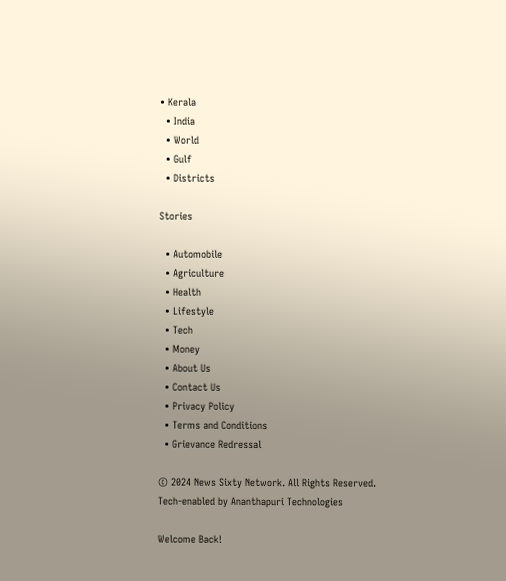• Kerala
  • India
  • World
  • Gulf
  • Districts

Stories

  • Automobile
  • Agriculture
  • Health
  • Lifestyle
  • Tech
  • Money
  • About Us
  • Contact Us
  • Privacy Policy
  • Terms and Conditions
  • Grievance Redressal

© 2024 News Sixty Network. All Rights Reserved.
Tech-enabled by Ananthapuri Technologies

Welcome Back!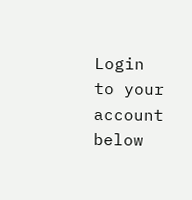Login to your account below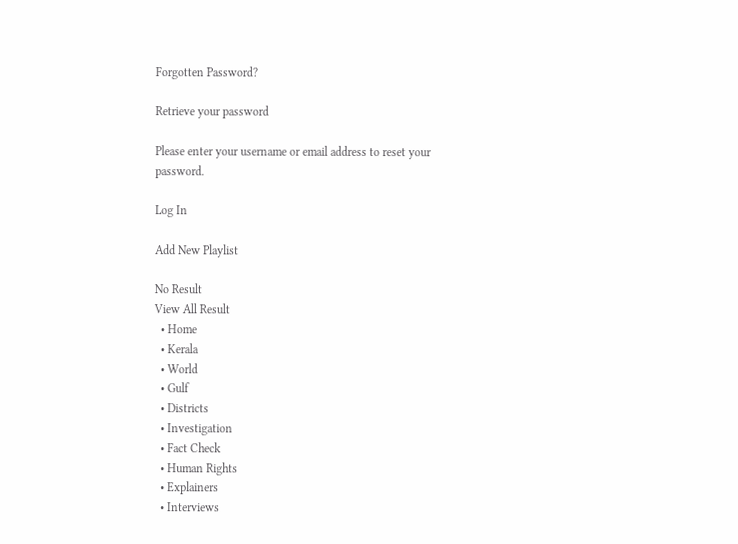Forgotten Password?

Retrieve your password

Please enter your username or email address to reset your password.

Log In

Add New Playlist

No Result
View All Result
  • Home
  • Kerala
  • World
  • Gulf
  • Districts
  • Investigation
  • Fact Check
  • Human Rights
  • Explainers
  • Interviews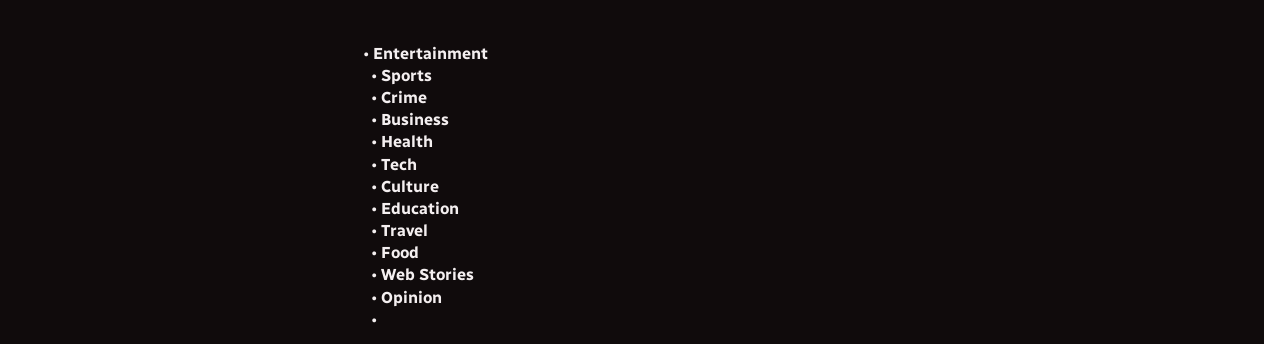• Entertainment
  • Sports
  • Crime
  • Business
  • Health
  • Tech
  • Culture
  • Education
  • Travel
  • Food
  • Web Stories
  • Opinion
  •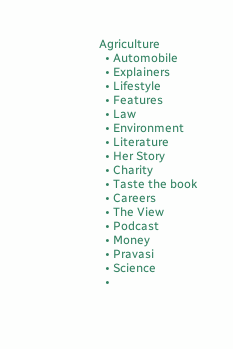Agriculture
  • Automobile
  • Explainers
  • Lifestyle
  • Features
  • Law
  • Environment
  • Literature
  • Her Story
  • Charity
  • Taste the book
  • Careers
  • The View
  • Podcast
  • Money
  • Pravasi
  • Science
  •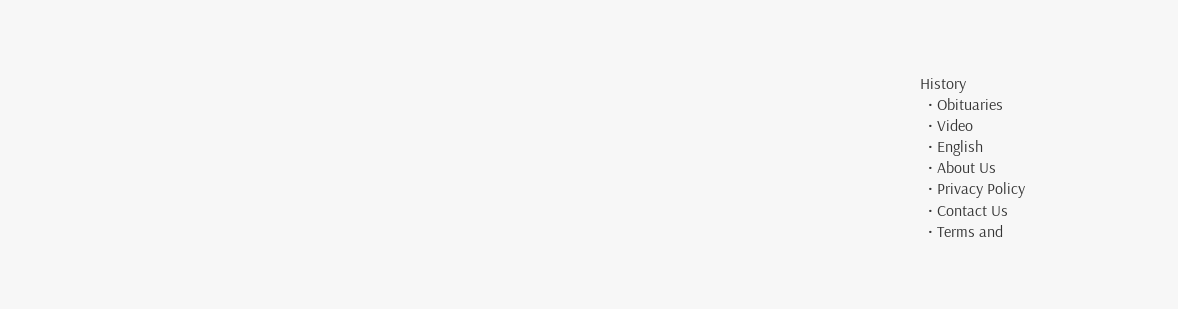History
  • Obituaries
  • Video
  • English
  • About Us
  • Privacy Policy
  • Contact Us
  • Terms and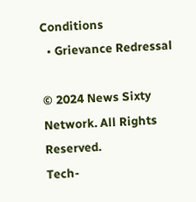Conditions
  • Grievance Redressal

© 2024 News Sixty Network. All Rights Reserved.
Tech-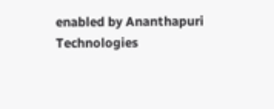enabled by Ananthapuri Technologies